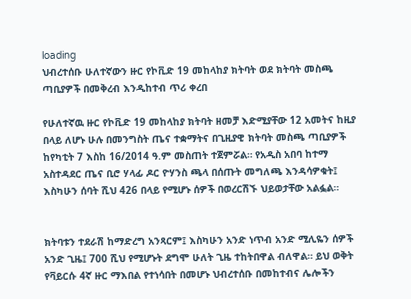loading
ህብረተሰቡ ሁለተኛውን ዙር የኮቪድ 19 መከላከያ ክትባት ወደ ክትባት መስጫ ጣቢያዎች በመቅረብ እንዲከተብ ጥሪ ቀረበ

የሁለተኛዉ ዙር የኮቪድ 19 መከላከያ ክትባት ዘመቻ እድሚያቸው 12 አመትና ከዚያ በላይ ለሆኑ ሁሉ በመንግስት ጤና ተቋማትና በጊዚያዊ ክትባት መስጫ ጣቢያዎች ከየካቲት 7 እስከ 16/2014 ዓ.ም መስጠት ተጀምሯል። የአዲስ አበባ ከተማ አስተዳደር ጤና ቢሮ ሃላፊ ዶር ዮሃንስ ጫላ በሰጡት መግለጫ እንዳሳዎቁት፤
እስካሁን ሰባት ሺህ 426 በላይ የሚሆኑ ሰዎች በወረርሽኙ ህይወታቸው አልፏል።


ክትባቱን ተደራሽ ከማድረግ አንጻርም፤ እስካሁን አንድ ነጥብ አንድ ሚሊዬን ሰዎች አንድ ጊዜ፤ 700 ሺህ የሚሆኑት ደግሞ ሁለት ጊዜ ተከትበዋል ብለዋል። ይህ ወቅት የቫይርሱ 4ኛ ዙር ማእበል የተነሳበት በመሆኑ ህብረተሰቡ በመከተብና ሌሎችን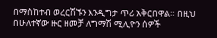በማስከተብ ወረርሽኙን እንዲግታ ጥሪ አቅርበዋል። በዚህ በሁለተኛው ዙር ዘመቻ ለግማሽ ሚሊዮን ሰዎች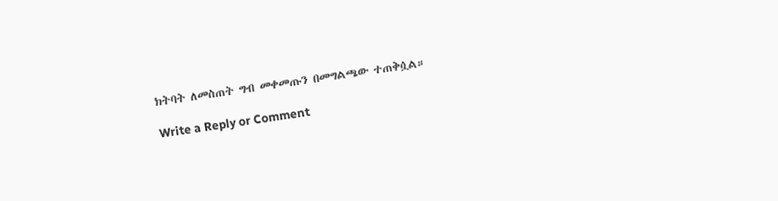ክትባት ለመስጠት ግብ መቀመጡን በመግልጫው ተጠቅሷል።

Write a Reply or Comment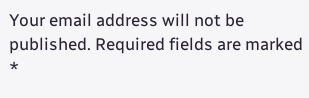Your email address will not be published. Required fields are marked *